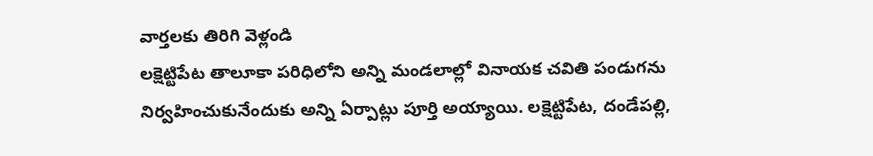వార్తలకు తిరిగి వెళ్లండి
లక్షెట్టిపేట తాలూకా పరిధిలోని అన్ని మండలాల్లో వినాయక చవితి పండుగను నిర్వహించుకునేందుకు అన్ని ఏర్పాట్లు పూర్తి అయ్యాయి. లక్షెట్టిపేట, దండేపల్లి,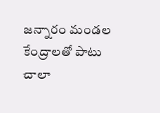జన్నారం మండల కేంద్రాలతో పాటు చాలా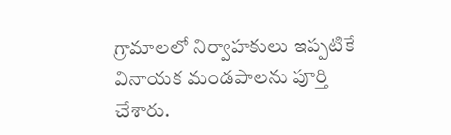గ్రామాలలో నిర్వాహకులు ఇప్పటికే వినాయక మండపాలను పూర్తి చేశారు.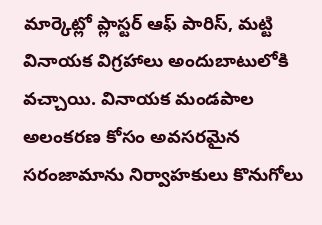మార్కెట్లో ప్లాస్టర్ ఆఫ్ పారిస్, మట్టి వినాయక విగ్రహాలు అందుబాటులోకి వచ్చాయి. వినాయక మండపాల అలంకరణ కోసం అవసరమైన సరంజామాను నిర్వాహకులు కొనుగోలు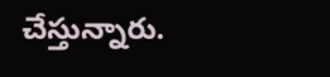చేస్తున్నారు.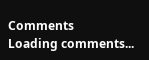Comments
Loading comments...